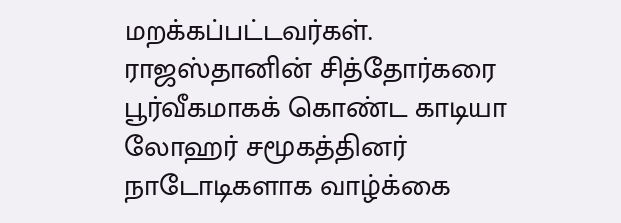மறக்கப்பட்டவர்கள்.
ராஜஸ்தானின் சித்தோர்கரை பூர்வீகமாகக் கொண்ட காடியா லோஹர் சமூகத்தினர் நாடோடிகளாக வாழ்க்கை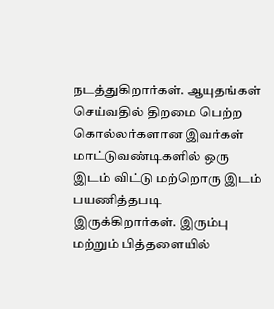நடத்துகிறார்கள். ஆயுதங்கள் செய்வதில் திறமை பெற்ற கொல்லர்களான இவர்கள் மாட்டுவண்டிகளில் ஒரு இடம் விட்டு மற்றொரு இடம் பயணித்தபடி இருக்கிறார்கள். இரும்பு மற்றும் பித்தளையில்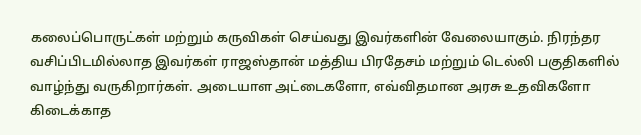கலைப்பொருட்கள் மற்றும் கருவிகள் செய்வது இவர்களின் வேலையாகும். நிரந்தர வசிப்பிடமில்லாத இவர்கள் ராஜஸ்தான் மத்திய பிரதேசம் மற்றும் டெல்லி பகுதிகளில் வாழ்ந்து வருகிறார்கள். அடையாள அட்டைகளோ, எவ்விதமான அரசு உதவிகளோ கிடைக்காத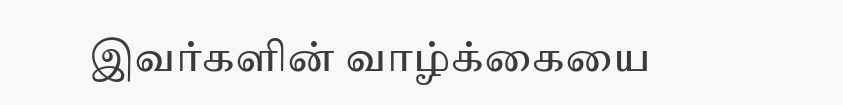இவர்களின் வாழ்க்கையை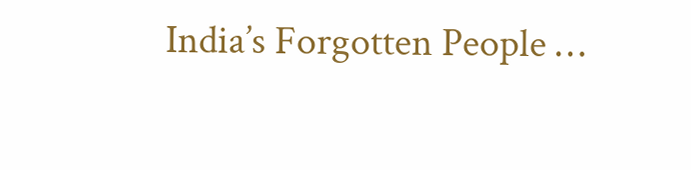India’s Forgotten People …